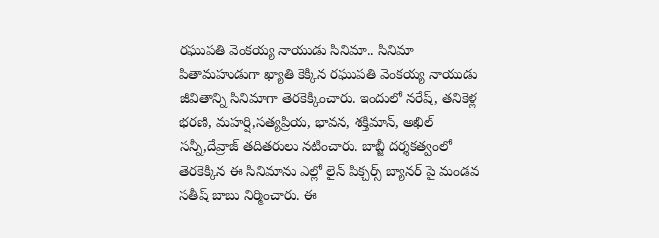రఘుపతి వెంకయ్య నాయుడు సినిమా.. సినిమా పితామహుడుగా ఖ్యాతి కెక్కిన రఘుపతి వెంకయ్య నాయుడు జీవితాన్ని సినిమాగా తెరకెక్కించారు. ఇందులో నరేష్, తనికెళ్ల భరణి, మహర్షి,సత్యప్రియ, భావన, శక్తిమాన్, అఖిల్ సన్నీ,దేవ్రాజ్ తదితరులు నటించారు. బాబ్జీ దర్శకత్వంలో తెరకెక్కిన ఈ సినిమాను ఎల్లో లైన్ పిక్చర్స్ బ్యానర్ పై మండవ సతీష్ బాబు నిర్మించారు. ఈ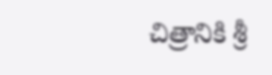చిత్రానికి శ్రీ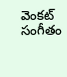వెంకట్ సంగీతం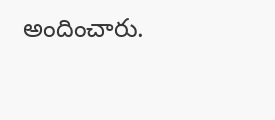అందించారు.